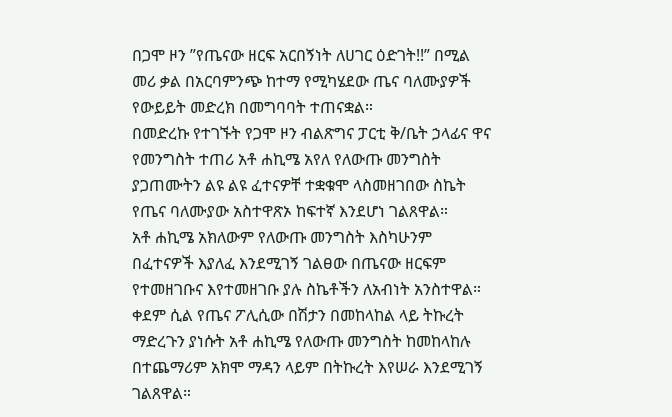በጋሞ ዞን ”የጤናው ዘርፍ አርበኝነት ለሀገር ዕድገት!!” በሚል መሪ ቃል በአርባምንጭ ከተማ የሚካሄደው ጤና ባለሙያዎች የውይይት መድረክ በመግባባት ተጠናቋል።
በመድረኩ የተገኙት የጋሞ ዞን ብልጽግና ፓርቲ ቅ/ቤት ኃላፊና ዋና የመንግስት ተጠሪ አቶ ሐኪሜ አየለ የለውጡ መንግስት ያጋጠሙትን ልዩ ልዩ ፈተናዎቸ ተቋቁሞ ላስመዘገበው ስኬት የጤና ባለሙያው አስተዋጽኦ ከፍተኛ እንደሆነ ገልጸዋል።
አቶ ሐኪሜ አክለውም የለውጡ መንግስት እስካሁንም በፈተናዎች እያለፈ እንደሚገኝ ገልፀው በጤናው ዘርፍም የተመዘገቡና እየተመዘገቡ ያሉ ስኬቶችን ለአብነት አንስተዋል።
ቀደም ሲል የጤና ፖሊሲው በሽታን በመከላከል ላይ ትኩረት ማድረጉን ያነሱት አቶ ሐኪሜ የለውጡ መንግስት ከመከላከሉ በተጨማሪም አክሞ ማዳን ላይም በትኩረት እየሠራ እንደሚገኝ ገልጸዋል።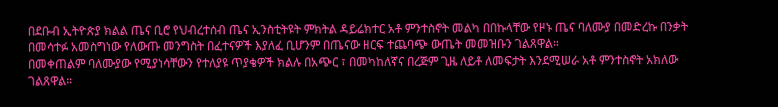በደቡብ ኢትዮጵያ ክልል ጤና ቢሮ የህብረተሰብ ጤና ኢንስቲትዩት ምክትል ዳይሬክተር አቶ ምንተስኖት መልካ በበኩላቸው የዞኑ ጤና ባለሙያ በመድረኩ በንቃት በመሳተፉ አመስግነው የለውጡ መንግስት በፈተናዎች እያለፈ ቢሆንም በጤናው ዘርፍ ተጨባጭ ውጤት መመዝቡን ገልጸዋል።
በመቀጠልም ባለሙያው የሚያነሳቸውን የተለያዩ ጥያቄዎች ክልሉ በአጭር ፣ በመካከለኛና በረጅም ጊዜ ለይቶ ለመፍታት እንደሚሠራ አቶ ምንተስኖት አክለው ገልጸዋል።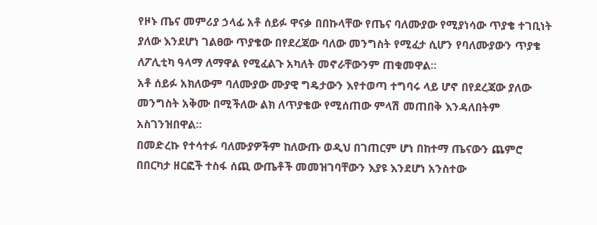የዞኑ ጤና መምሪያ ኃላፊ አቶ ሰይፉ ዋናቃ በበኩላቸው የጤና ባለሙያው የሚያነሳው ጥያቄ ተገቢነት ያለው እንደሆነ ገልፀው ጥያቄው በየደረጃው ባለው መንግስት የሚፈታ ሲሆን የባለሙያውን ጥያቄ ለፖሊቲካ ዓላማ ለማዋል የሚፈልጉ አካለት መኖራቸውንም ጠቁመዋል።
አቶ ሰይፉ አክለውም ባለሙያው ሙያዊ ግዴታውን እየተወጣ ተግባሩ ላይ ሆኖ በየደረጃው ያለው መንግስት አቅሙ በሚችለው ልክ ለጥያቄው የሚሰጠው ምላሽ መጠበቅ እንዳለበትም አስገንዝበዋል።
በመድረኩ የተሳተፉ ባለሙያዎችም ከለውጡ ወዲህ በገጠርም ሆነ በከተማ ጤናውን ጨምሮ በበርካታ ዘርፎች ተስፋ ሰጪ ውጤቶች መመዝገባቸውን እያዩ እንደሆነ አንስተው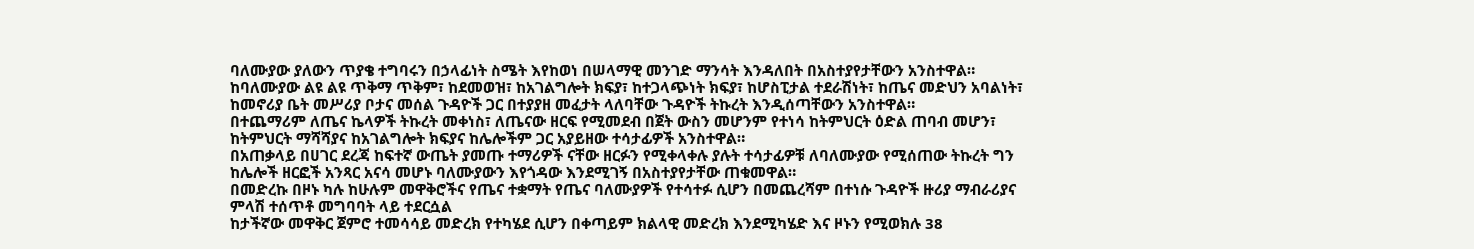ባለሙያው ያለውን ጥያቄ ተግባሩን በኃላፊነት ስሜት እየከወነ በሠላማዊ መንገድ ማንሳት እንዳለበት በአስተያየታቸውን አንስተዋል።
ከባለሙያው ልዩ ልዩ ጥቅማ ጥቅም፣ ከደመወዝ፣ ከአገልግሎት ክፍያ፣ ከተጋላጭነት ክፍያ፣ ከሆስፒታል ተደራሽነት፣ ከጤና መድህን አባልነት፣ ከመኖሪያ ቤት መሥሪያ ቦታና መሰል ጉዳዮች ጋር በተያያዘ መፈታት ላለባቸው ጉዳዮች ትኩረት እንዲሰጣቸውን አንስተዋል።
በተጨማሪም ለጤና ኬላዎች ትኩረት መቀነስ፣ ለጤናው ዘርፍ የሚመደብ በጀት ውስን መሆንም የተነሳ ከትምህርት ዕድል ጠባብ መሆን፣ ከትምህርት ማሻሻያና ከአገልግሎት ክፍያና ከሌሎችም ጋር አያይዘው ተሳታፊዎች አንስተዋል።
በአጠቃላይ በሀገር ደረጃ ከፍተኛ ውጤት ያመጡ ተማሪዎች ናቸው ዘርፉን የሚቀላቀሉ ያሉት ተሳታፊዎቹ ለባለሙያው የሚሰጠው ትኩረት ግን ከሌሎች ዘርፎች አንጻር አናሳ መሆኑ ባለሙያውን እየጎዳው እንደሚገኝ በአስተያየታቸው ጠቁመዋል።
በመድረኩ በዞኑ ካሉ ከሁሉም መዋቅሮችና የጤና ተቋማት የጤና ባለሙያዎች የተሳተፉ ሲሆን በመጨረሻም በተነሱ ጉዳዮች ዙሪያ ማብራሪያና ምላሽ ተሰጥቶ መግባባት ላይ ተደርሷል
ከታችኛው መዋቅር ጀምሮ ተመሳሳይ መድረክ የተካሄደ ሲሆን በቀጣይም ክልላዊ መድረክ እንደሚካሄድ እና ዞኑን የሚወክሉ 38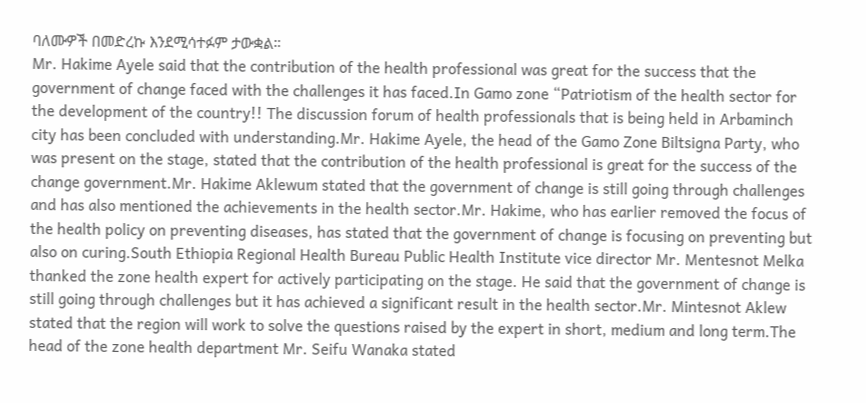ባለሙዎች በመድረኩ እንደሚሳተፉም ታውቋል።
Mr. Hakime Ayele said that the contribution of the health professional was great for the success that the government of change faced with the challenges it has faced.In Gamo zone “Patriotism of the health sector for the development of the country!! The discussion forum of health professionals that is being held in Arbaminch city has been concluded with understanding.Mr. Hakime Ayele, the head of the Gamo Zone Biltsigna Party, who was present on the stage, stated that the contribution of the health professional is great for the success of the change government.Mr. Hakime Aklewum stated that the government of change is still going through challenges and has also mentioned the achievements in the health sector.Mr. Hakime, who has earlier removed the focus of the health policy on preventing diseases, has stated that the government of change is focusing on preventing but also on curing.South Ethiopia Regional Health Bureau Public Health Institute vice director Mr. Mentesnot Melka thanked the zone health expert for actively participating on the stage. He said that the government of change is still going through challenges but it has achieved a significant result in the health sector.Mr. Mintesnot Aklew stated that the region will work to solve the questions raised by the expert in short, medium and long term.The head of the zone health department Mr. Seifu Wanaka stated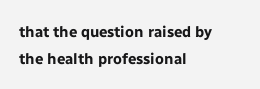that the question raised by the health professional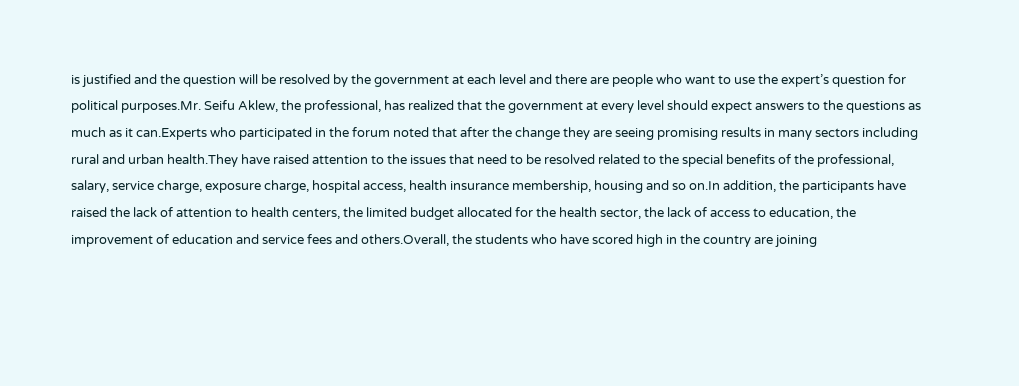is justified and the question will be resolved by the government at each level and there are people who want to use the expert’s question for political purposes.Mr. Seifu Aklew, the professional, has realized that the government at every level should expect answers to the questions as much as it can.Experts who participated in the forum noted that after the change they are seeing promising results in many sectors including rural and urban health.They have raised attention to the issues that need to be resolved related to the special benefits of the professional, salary, service charge, exposure charge, hospital access, health insurance membership, housing and so on.In addition, the participants have raised the lack of attention to health centers, the limited budget allocated for the health sector, the lack of access to education, the improvement of education and service fees and others.Overall, the students who have scored high in the country are joining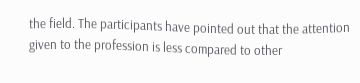the field. The participants have pointed out that the attention given to the profession is less compared to other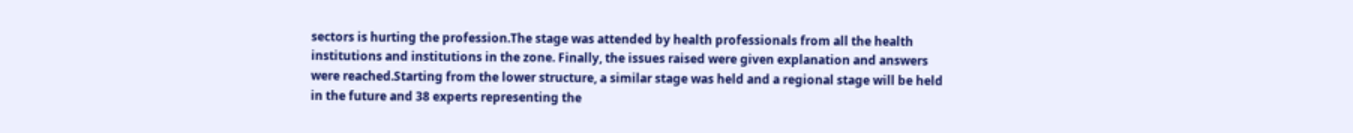sectors is hurting the profession.The stage was attended by health professionals from all the health institutions and institutions in the zone. Finally, the issues raised were given explanation and answers were reached.Starting from the lower structure, a similar stage was held and a regional stage will be held in the future and 38 experts representing the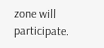zone will participate.